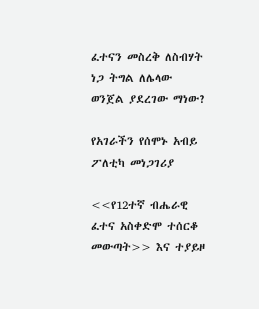ፈተናን መስረቅ ለስብሃት ነጋ ትግል ለሌላው ወንጀል ያደረገው ማነው?

የአገራችን የሰሞኑ አብይ ፖለቲካ መነጋገሪያ

<<የ12ተኛ ብሔራዊ ፈተና አስቀድሞ ተሰርቆ መውጣት>> እና ተያይዞ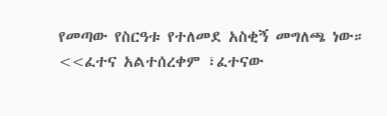የመጣው የስርዓቱ የተለመደ አስቂኝ መግለጫ ነው። <<ፈተና አልተሰረቀም ፣ፈተናው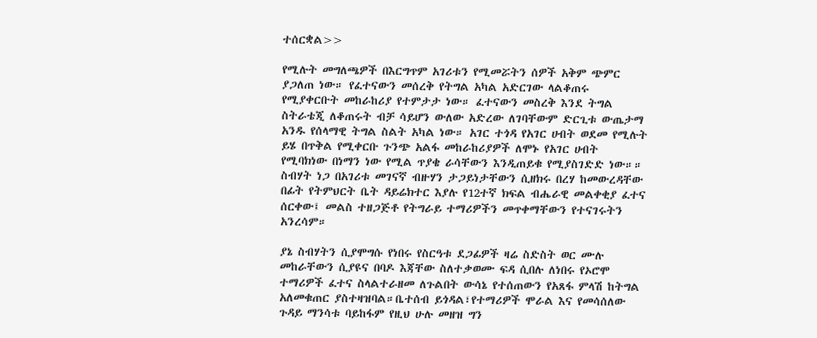ተሰርቋል>>

የሚሉት መግለጫዎች በእርግጥም አገሪቱን የሚመሯትን ሰዎች አቅም ጭምር ያጋለጠ ነው። የፈተናውን መሰረቅ የትግል አካል አድርገው ላልቆጠሩ የሚያቀርቡት መከራከሪያ የተምታታ ነው። ፈተናውን መስረቅ እንደ ትግል ስትራቴጂ ለቆጠሩት ብቻ ሳይሆን ውለው አድረው ለገባቸውም ድርጊቱ ውጤታማ አንዱ የሰላማዊ ትግል ስልት አካል ነው። አገር ተጎዳ የአገር ሀብት ወደመ የሚሉት ይሄ በጥቅል የሚቀርቡ ጉንጭ አልፋ መከራከሪያዎች ለሞኑ የአገር ሀብት የሚባክነው በነማን ነው የሚል ጥያቄ ራሳቸውን እንዲጠይቁ የሚያስገድድ ነው።። ስብሃት ነጋ በአገሪቱ መገናኛ ብዙሃን ታጋይነታቸውን ሲዘክሩ በረሃ ከመውረዳቸው በፊት የትምህርት ቤት ዳይሬክተር እያሉ የ12ተኛ ክፍል ብሔራዊ መልቀቂያ ፈተና ሰርቀው፤ መልስ ተዘጋጅቶ የትግራይ ተማሪዎችን መጥቀማቸውን የተናገሩትን አንረሳም።

ያኔ ስብሃትን ሲያሞግሱ የነበሩ የስርዓቱ ደጋፊዎች ዛሬ ስድስት ወር ሙሉ መከራቸውን ሲያዩና በባዶ እጃቸው ስለተቃወሙ ፍዳ ሲበሉ ለነበሩ የኦሮሞ ተማሪዎች ፈተና ስላልተራዘመ ለጉልበት ውሳኔ የተሰጠውን የአጸፋ ምላሽ ከትግል አለመቁጠር ያስተዛዝባል።ቤተሰብ ይጎዳል፣የተማሪዎች ሞራል እና የመሳሰለው ጉዳይ ማንሳቱ ባይከፋም የዚህ ሁሉ መዘዝ ግን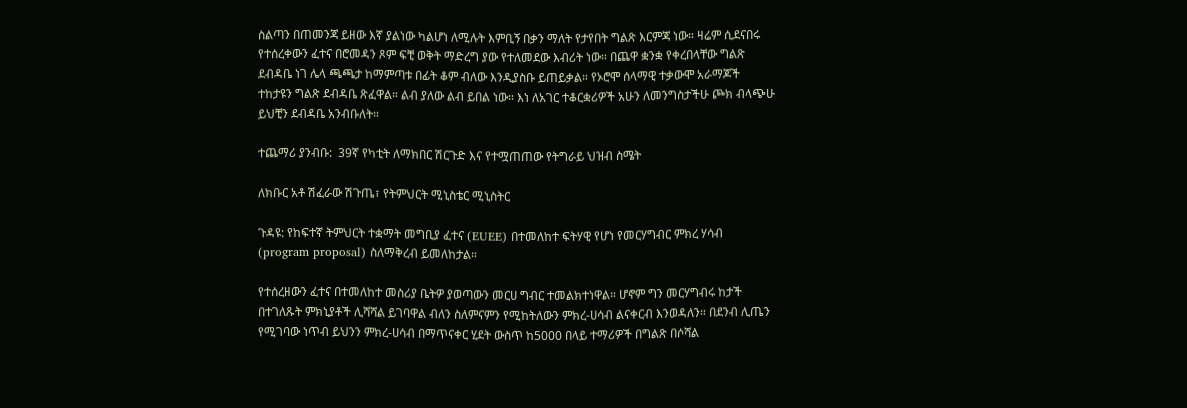ስልጣን በጠመንጃ ይዘው እኛ ያልነው ካልሆነ ለሚሉት እምቢኝ በቃን ማለት የታየበት ግልጽ እርምጃ ነው። ዛሬም ሲደናበሩ የተሰረቀውን ፈተና በሮመዳን ጾም ፍቺ ወቅት ማድረግ ያው የተለመደው እብሪት ነው። በጨዋ ቋንቋ የቀረበላቸው ግልጽ ደብዳቤ ነገ ሌላ ጫጫታ ከማምጣቱ በፊት ቆም ብለው እንዲያስቡ ይጠይቃል። የኦሮሞ ሰላማዊ ተቃውሞ አራማጆች ተከታዩን ግልጽ ደብዳቤ ጽፈዋል። ልብ ያለው ልብ ይበል ነው። እነ ለአገር ተቆርቋሪዎች አሁን ለመንግስታችሁ ጮክ ብላጭሁ ይህቺን ደብዳቤ አንብቡለት።

ተጨማሪ ያንብቡ:  39ኛ የካቲት ለማክበር ሽርጉድ እና የተሟጠጠው የትግራይ ህዝብ ስሜት

ለክቡር አቶ ሽፈራው ሽጉጤ፣ የትምህርት ሚኒስቴር ሚኒስትር

ጉዳዩ: የከፍተኛ ትምህርት ተቋማት መግቢያ ፈተና (EUEE) በተመለከተ ፍትሃዊ የሆነ የመርሃግብር ምክረ ሃሳብ (program proposal) ስለማቅረብ ይመለከታል።

የተሰረዘውን ፈተና በተመለከተ መስሪያ ቤትዎ ያወጣውን መርሀ ግብር ተመልክተነዋል። ሆኖም ግን መርሃግብሩ ከታች በተገለጹት ምክኒያቶች ሊሻሻል ይገባዋል ብለን ስለምናምን የሚከትለውን ምክረ-ሀሳብ ልናቀርብ እንወዳለን። በደንብ ሊጤን የሚገባው ነጥብ ይህንን ምክረ-ሀሳብ በማጥናቀር ሂደት ውስጥ ከ5000 በላይ ተማሪዎች በግልጽ በሶሻል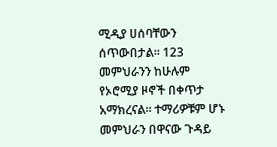ሚዲያ ሀሰባቸውን ሰጥውበታል። 123 መምህራንን ከሁሉም የኦሮሚያ ዞኖች በቀጥታ አማክረናል። ተማሪዎቹም ሆኑ መምህራን በዋናው ጉዳይ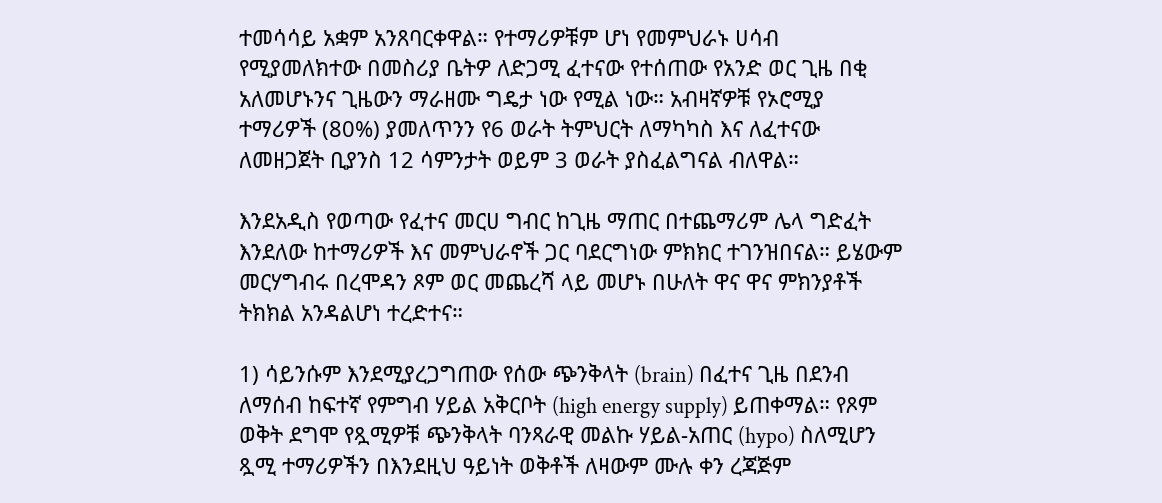ተመሳሳይ አቋም አንጸባርቀዋል። የተማሪዎቹም ሆነ የመምህራኑ ሀሳብ የሚያመለክተው በመስሪያ ቤትዎ ለድጋሚ ፈተናው የተሰጠው የአንድ ወር ጊዜ በቂ አለመሆኑንና ጊዜውን ማራዘሙ ግዴታ ነው የሚል ነው። አብዛኛዎቹ የኦሮሚያ ተማሪዎች (80%) ያመለጥንን የ6 ወራት ትምህርት ለማካካስ እና ለፈተናው ለመዘጋጀት ቢያንስ 12 ሳምንታት ወይም 3 ወራት ያስፈልግናል ብለዋል።

እንደአዲስ የወጣው የፈተና መርሀ ግብር ከጊዜ ማጠር በተጨማሪም ሌላ ግድፈት እንደለው ከተማሪዎች እና መምህራኖች ጋር ባደርግነው ምክክር ተገንዝበናል። ይሄውም መርሃግብሩ በረሞዳን ጾም ወር መጨረሻ ላይ መሆኑ በሁለት ዋና ዋና ምክንያቶች ትክክል አንዳልሆነ ተረድተና።

1) ሳይንሱም እንደሚያረጋግጠው የሰው ጭንቅላት (brain) በፈተና ጊዜ በደንብ ለማሰብ ከፍተኛ የምግብ ሃይል አቅርቦት (high energy supply) ይጠቀማል። የጾም ወቅት ደግሞ የጿሚዎቹ ጭንቅላት ባንጻራዊ መልኩ ሃይል-አጠር (hypo) ስለሚሆን ጿሚ ተማሪዎችን በእንደዚህ ዓይነት ወቅቶች ለዛውም ሙሉ ቀን ረጃጅም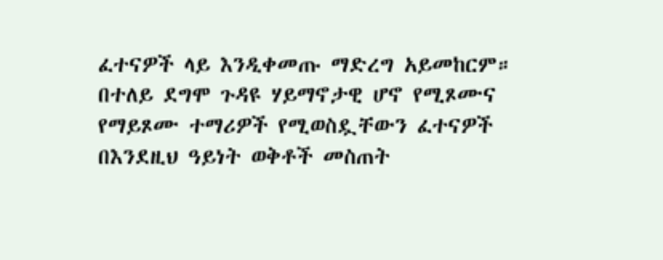ፈተናዎች ላይ እንዲቀመጡ ማድረግ አይመከርም። በተለይ ደግሞ ጉዳዩ ሃይማኖታዊ ሆኖ የሚጾሙና የማይጾሙ ተማሪዎች የሚወስዷቸውን ፈተናዎች በእንደዚህ ዓይነት ወቅቶች መስጠት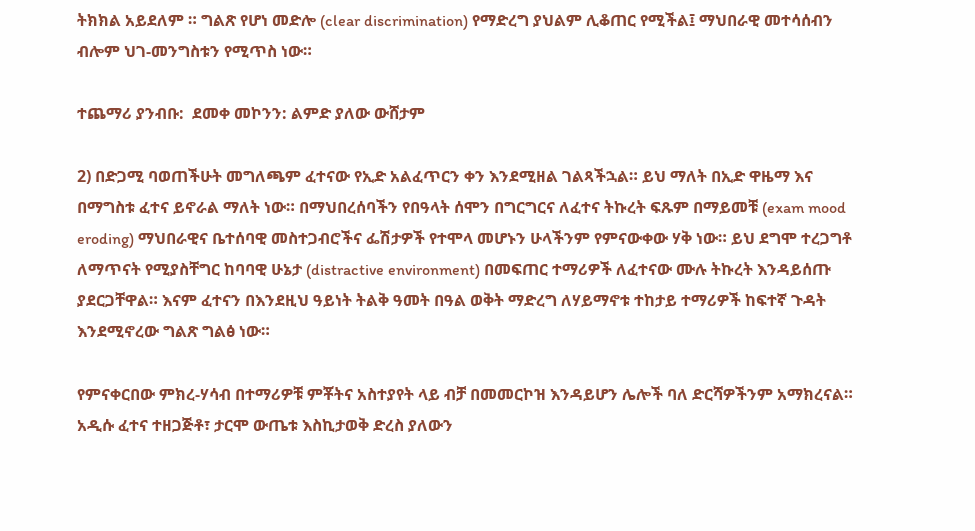ትክክል አይደለም ። ግልጽ የሆነ መድሎ (clear discrimination) የማድረግ ያህልም ሊቆጠር የሚችል፤ ማህበራዊ መተሳሰብን ብሎም ህገ-መንግስቱን የሚጥስ ነው።

ተጨማሪ ያንብቡ:  ደመቀ መኮንን: ልምድ ያለው ውሸታም

2) በድጋሚ ባወጠችሁት መግለጫም ፈተናው የኢድ አልፈጥርን ቀን እንደሚዘል ገልጻችኋል። ይህ ማለት በኢድ ዋዜማ እና በማግስቱ ፈተና ይኖራል ማለት ነው። በማህበረሰባችን የበዓላት ሰሞን በግርግርና ለፈተና ትኩረት ፍጹም በማይመቹ (exam mood eroding) ማህበራዊና ቤተሰባዊ መስተጋብሮችና ፌሽታዎች የተሞላ መሆኑን ሁላችንም የምናውቀው ሃቅ ነው። ይህ ደግሞ ተረጋግቶ ለማጥናት የሚያስቸግር ከባባዊ ሁኔታ (distractive environment) በመፍጠር ተማሪዎች ለፈተናው ሙሉ ትኩረት እንዳይሰጡ ያደርጋቸዋል። እናም ፈተናን በእንደዚህ ዓይነት ትልቅ ዓመት በዓል ወቅት ማድረግ ለሃይማኖቱ ተከታይ ተማሪዎች ከፍተኛ ጉዳት እንደሚኖረው ግልጽ ግልፅ ነው።

የምናቀርበው ምክረ-ሃሳብ በተማሪዎቹ ምቾትና አስተያየት ላይ ብቻ በመመርኮዝ እንዳይሆን ሌሎች ባለ ድርሻዎችንም አማክረናል። አዲሱ ፈተና ተዘጋጅቶ፣ ታርሞ ውጤቱ እስኪታወቅ ድረስ ያለውን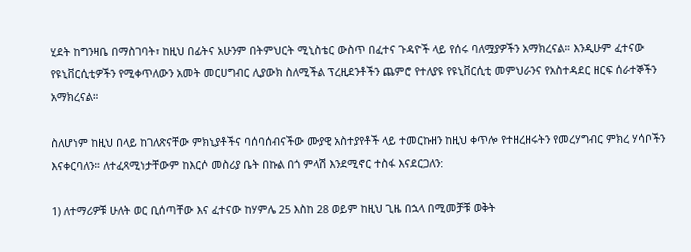ሂደት ከግንዛቤ በማስገባት፣ ከዚህ በፊትና አሁንም በትምህርት ሚኒስቴር ውስጥ በፈተና ጉዳዮች ላይ የሰሩ ባለሟያዎችን አማክረናል። እንዲሁም ፈተናው የዩኒቨርሲቲዎችን የሚቀጥለውን አመት መርሀግብር ሊያውክ ስለሚችል ፕረዚደንቶችን ጨምሮ የተለያዩ የዩኒቨርሲቲ መምህራንና የአስተዳደር ዘርፍ ሰራተኞችን አማክረናል።

ስለሆነም ከዚህ በላይ ከገለጽናቸው ምክኒያቶችና ባሰባሰብናችው ሙያዊ አስተያየቶች ላይ ተመርኩዘን ከዚህ ቀጥሎ የተዘረዘሩትን የመረሃግብር ምክረ ሃሳቦችን እናቀርባለን። ለተፈጻሚነታቸውም ከእርሶ መስሪያ ቤት በኩል በጎ ምላሽ እንደሚኖር ተስፋ እናደርጋለን:

1) ለተማሪዎቹ ሁለት ወር ቢሰጣቸው እና ፈተናው ከሃምሌ 25 እስከ 28 ወይም ከዚህ ጊዜ በኋላ በሚመቻቹ ወቅት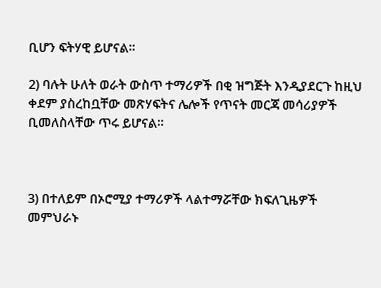ቢሆን ፍትሃዊ ይሆናል።

2) ባሉት ሁለት ወራት ውስጥ ተማሪዎች በቂ ዝግጅት እንዲያደርጉ ከዚህ ቀደም ያስረከቧቸው መጽሃፍትና ሌሎች የጥናት መርጃ መሳሪያዎች ቢመለስላቸው ጥሩ ይሆናል።



3) በተለይም በኦሮሚያ ተማሪዎች ላልተማሯቸው ክፍለጊዜዎች መምህራኑ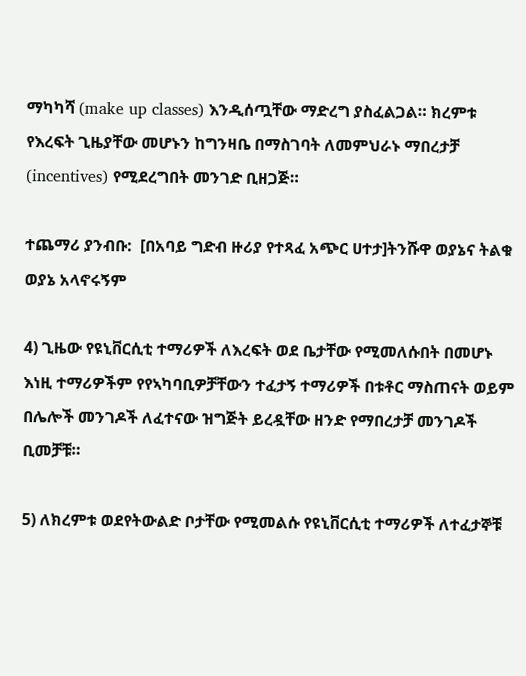ማካካሻ (make up classes) እንዲሰጧቸው ማድረግ ያስፈልጋል። ክረምቱ የእረፍት ጊዜያቸው መሆኑን ከግንዛቤ በማስገባት ለመምህራኑ ማበረታቻ (incentives) የሚደረግበት መንገድ ቢዘጋጅ።

ተጨማሪ ያንብቡ:  [በአባይ ግድብ ዙሪያ የተጻፈ አጭር ሀተታ]ትንሹዋ ወያኔና ትልቁ ወያኔ አላኖሩኝም

4) ጊዜው የዩኒቨርሲቲ ተማሪዎች ለእረፍት ወደ ቤታቸው የሚመለሱበት በመሆኑ እነዚ ተማሪዎችም የየኣካባቢዎቻቸውን ተፈታኝ ተማሪዎች በቱቶር ማስጠናት ወይም በሌሎች መንገዶች ለፈተናው ዝግጅት ይረዷቸው ዘንድ የማበረታቻ መንገዶች ቢመቻቹ።

5) ለክረምቱ ወደየትውልድ ቦታቸው የሚመልሱ የዩኒቨርሲቲ ተማሪዎች ለተፈታኞቹ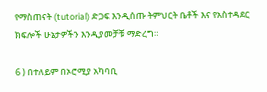የማስጠናት (tutorial) ድጋፍ እንዲሰጡ ትምህርት ቤቶች እና የአስተዳደር ክፍሎች ሁኔታዎችን እንዲያመቻቹ ማድረግ።

6 ) በተለይም በኦሮሚያ አካባቢ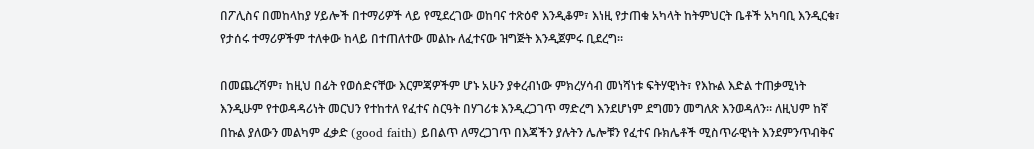በፖሊስና በመከላከያ ሃይሎች በተማሪዎች ላይ የሚደረገው ወከባና ተጽዕኖ እንዲቆም፣ እነዚ የታጠቁ አካላት ከትምህርት ቤቶች አካባቢ እንዲርቁ፣ የታሰሩ ተማሪዎችም ተለቀው ከላይ በተጠለተው መልኩ ለፈተናው ዝግጅት እንዲጀምሩ ቢደረግ።

በመጨረሻም፣ ከዚህ በፊት የወሰድናቸው እርምጃዎችም ሆኑ አሁን ያቀረብነው ምክረሃሳብ መነሻነቱ ፍትሃዊነት፣ የእኩል እድል ተጠቃሚነት እንዲሁም የተወዳዳሪነት መርህን የተከተለ የፈተና ስርዓት በሃገሪቱ እንዲረጋገጥ ማድረግ እንደሆነም ደግመን መግለጽ እንወዳለን። ለዚህም ከኛ በኩል ያለውን መልካም ፈቃድ (good faith) ይበልጥ ለማረጋገጥ በእጃችን ያሉትን ሌሎቹን የፈተና ቡክሌቶች ሚስጥራዊነት እንደምንጥብቅና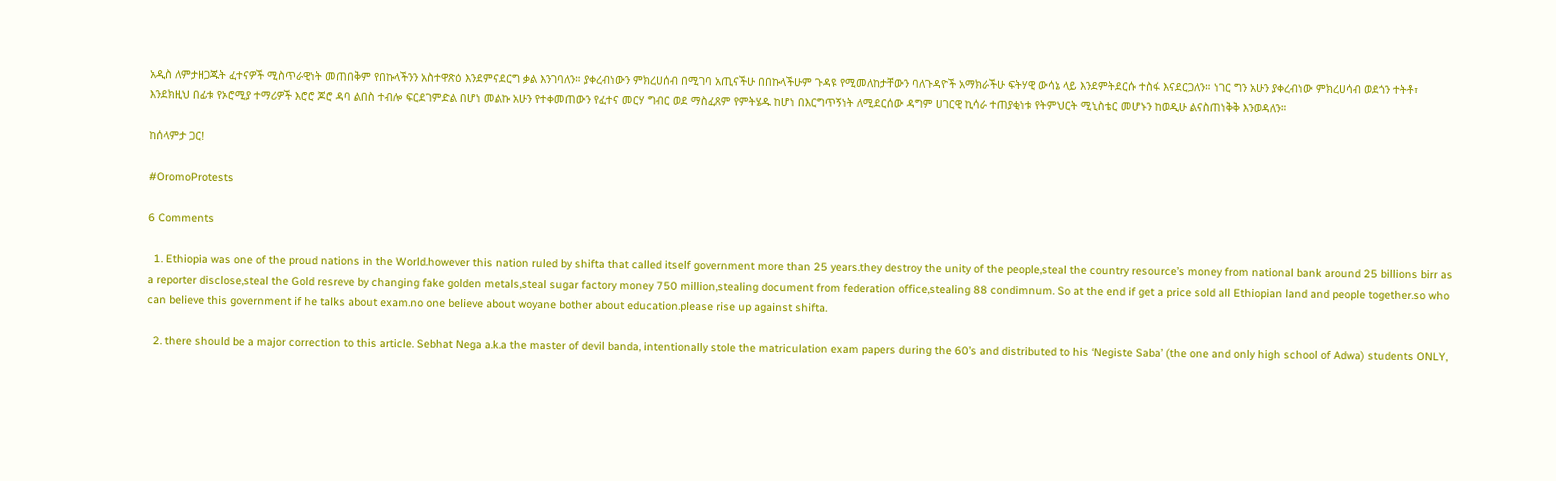አዲስ ለምታዘጋጁት ፈተናዎች ሚስጥራዊነት መጠበቅም የበኩላችንን አስተዋጽዕ እንደምናደርግ ቃል እንገባለን። ያቀረብነውን ምክረሀሰብ በሚገባ አጢናችሁ በበኩላችሁም ጉዳዩ የሚመለከታቸውን ባለጉዳዮች አማክራችሁ ፍትሃዊ ውሳኔ ላይ እንደምትደርሱ ተስፋ እናደርጋለን። ነገር ግን አሁን ያቀረብነው ምክረሀሳብ ወደጎን ተትቶ፣ እንደክዚህ በፊቱ የኦሮሚያ ተማሪዎች እሮሮ ጆሮ ዳባ ልበስ ተብሎ ፍርደገምድል በሆነ መልኩ አሁን የተቀመጠውን የፈተና መርሃ ግብር ወደ ማስፈጸም የምትሄዱ ከሆነ በእርግጥኝነት ለሚደርሰው ዳግም ሀገርዊ ኪሳራ ተጠያቂነቱ የትምህርት ሚኒስቴር መሆኑን ከወዲሁ ልናስጠነቅቅ እንወዳለን።

ከሰላምታ ጋር!

#OromoProtests

6 Comments

  1. Ethiopia was one of the proud nations in the World.however this nation ruled by shifta that called itself government more than 25 years.they destroy the unity of the people,steal the country resource’s money from national bank around 25 billions birr as a reporter disclose,steal the Gold resreve by changing fake golden metals,steal sugar factory money 750 million,stealing document from federation office,stealing 88 condimnum. So at the end if get a price sold all Ethiopian land and people together.so who can believe this government if he talks about exam.no one believe about woyane bother about education.please rise up against shifta.

  2. there should be a major correction to this article. Sebhat Nega a.k.a the master of devil banda, intentionally stole the matriculation exam papers during the 60’s and distributed to his ‘Negiste Saba’ (the one and only high school of Adwa) students ONLY,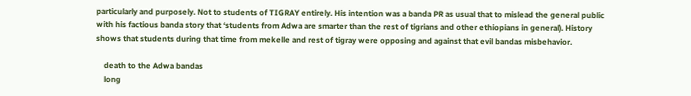particularly and purposely. Not to students of TIGRAY entirely. His intention was a banda PR as usual that to mislead the general public with his factious banda story that ‘students from Adwa are smarter than the rest of tigrians and other ethiopians in general). History shows that students during that time from mekelle and rest of tigray were opposing and against that evil bandas misbehavior.

    death to the Adwa bandas
    long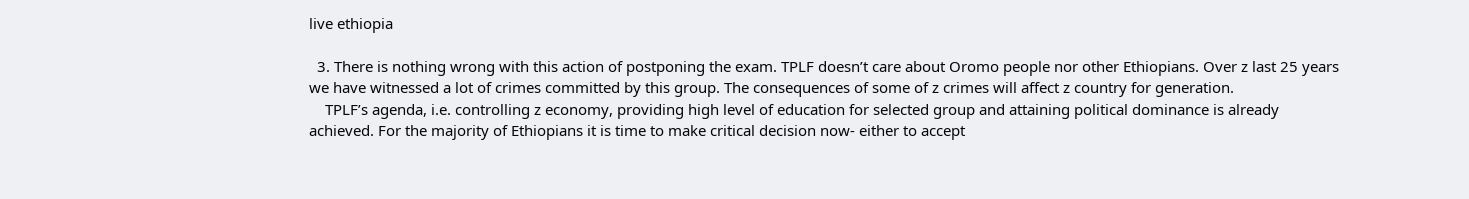live ethiopia

  3. There is nothing wrong with this action of postponing the exam. TPLF doesn’t care about Oromo people nor other Ethiopians. Over z last 25 years we have witnessed a lot of crimes committed by this group. The consequences of some of z crimes will affect z country for generation.
    TPLF’s agenda, i.e. controlling z economy, providing high level of education for selected group and attaining political dominance is already achieved. For the majority of Ethiopians it is time to make critical decision now- either to accept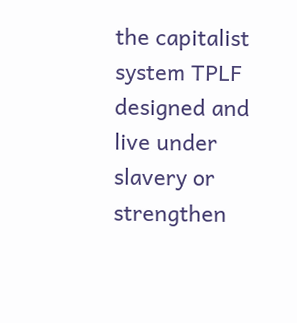the capitalist system TPLF designed and live under slavery or strengthen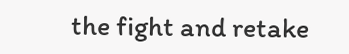the fight and retake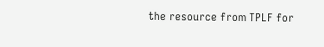the resource from TPLF for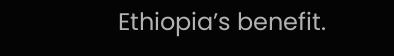Ethiopia’s benefit.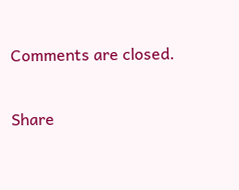Comments are closed.

Share